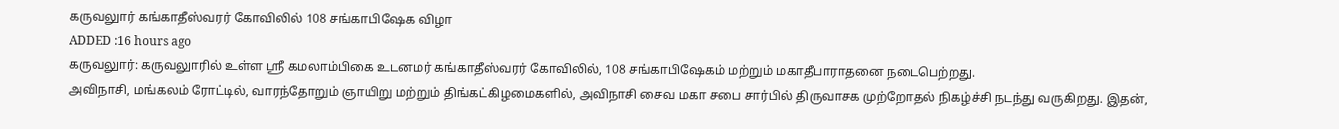கருவலுார் கங்காதீஸ்வரர் கோவிலில் 108 சங்காபிஷேக விழா
ADDED :16 hours ago
கருவலுார்: கருவலுாரில் உள்ள ஸ்ரீ கமலாம்பிகை உடனமர் கங்காதீஸ்வரர் கோவிலில், 108 சங்காபிஷேகம் மற்றும் மகாதீபாராதனை நடைபெற்றது.
அவிநாசி, மங்கலம் ரோட்டில், வாரந்தோறும் ஞாயிறு மற்றும் திங்கட்கிழமைகளில், அவிநாசி சைவ மகா சபை சார்பில் திருவாசக முற்றோதல் நிகழ்ச்சி நடந்து வருகிறது. இதன்,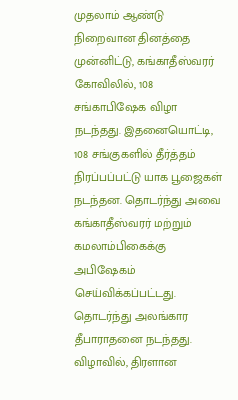முதலாம் ஆண்டு நிறைவான தினத்தை முன்னிட்டு, கங்காதீஸ்வரர் கோவிலில், 108 சங்காபிஷேக விழா நடந்தது. இதனையொட்டி, 108 சங்குகளில் தீர்த்தம் நிரப்பப்பட்டு யாக பூஜைகள் நடந்தன. தொடர்ந்து அவை கங்காதீஸ்வரர் மற்றும் கமலாம்பிகைக்கு அபிஷேகம் செய்விக்கப்பட்டது. தொடர்ந்து அலங்கார தீபாராதனை நடந்தது. விழாவில், திரளான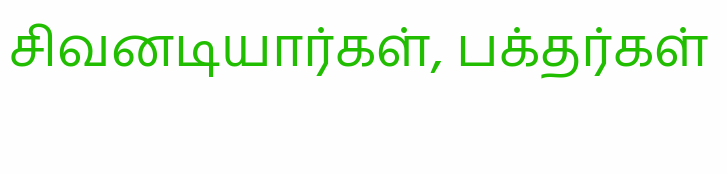சிவனடியார்கள், பக்தர்கள்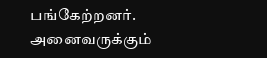பங்கேற்றனர். அனைவருக்கும்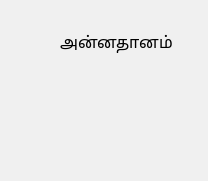அன்னதானம்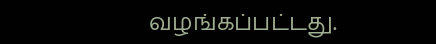வழங்கப்பட்டது.